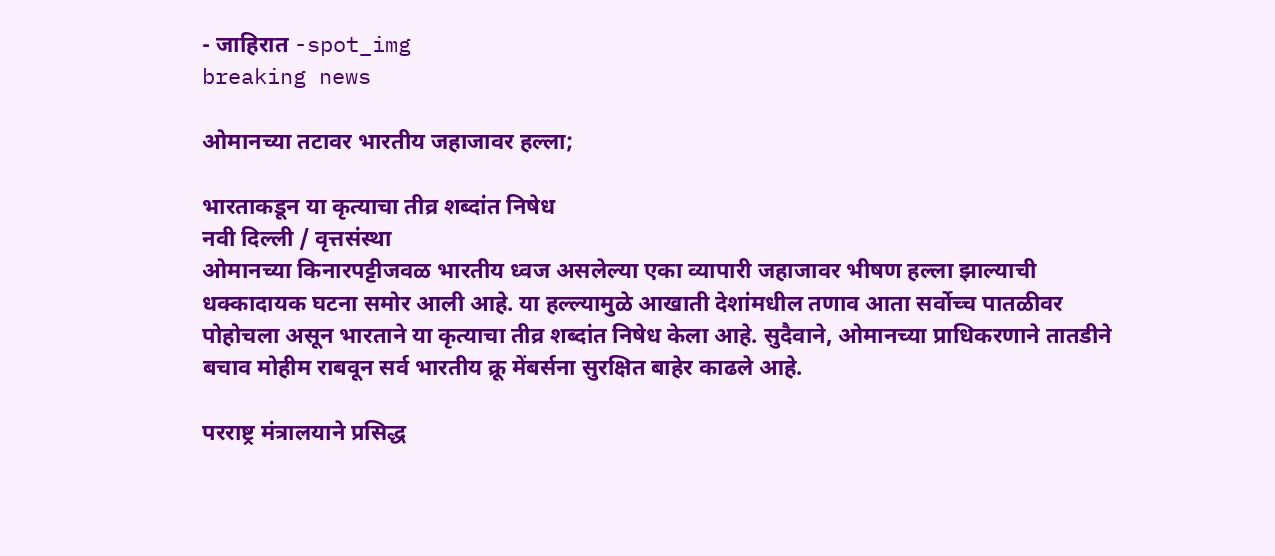- जाहिरात -spot_img
breaking news

ओमानच्या तटावर भारतीय जहाजावर हल्ला;

भारताकडून या कृत्याचा तीव्र शब्दांत निषेध
नवी दिल्ली / वृत्तसंस्था
ओमानच्या किनारपट्टीजवळ भारतीय ध्वज असलेल्या एका व्यापारी जहाजावर भीषण हल्ला झाल्याची धक्कादायक घटना समोर आली आहे. या हल्ल्यामुळे आखाती देशांमधील तणाव आता सर्वोच्च पातळीवर पोहोचला असून भारताने या कृत्याचा तीव्र शब्दांत निषेध केला आहे. सुदैवाने, ओमानच्या प्राधिकरणाने तातडीने बचाव मोहीम राबवून सर्व भारतीय क्रू मेंबर्सना सुरक्षित बाहेर काढले आहे.

परराष्ट्र मंत्रालयाने प्रसिद्ध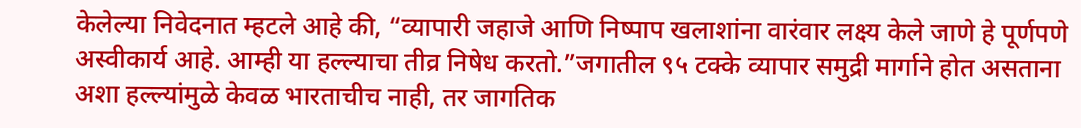केलेल्या निवेदनात म्हटले आहे की, “व्यापारी जहाजे आणि निष्पाप खलाशांना वारंवार लक्ष्य केले जाणे हे पूर्णपणे अस्वीकार्य आहे. आम्ही या हल्ल्याचा तीव्र निषेध करतो.”जगातील ९५ टक्के व्यापार समुद्री मार्गाने होत असताना अशा हल्ल्यांमुळे केवळ भारताचीच नाही, तर जागतिक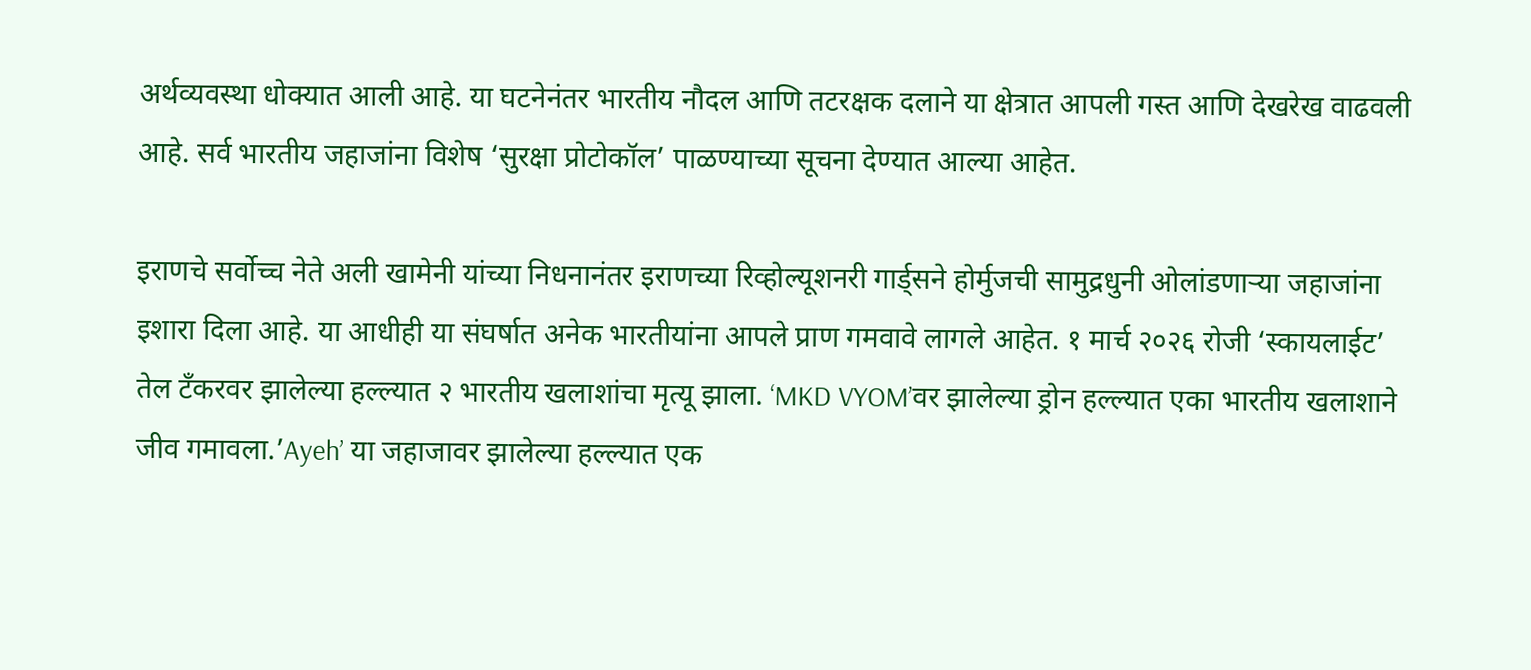अर्थव्यवस्था धोक्यात आली आहे. या घटनेनंतर भारतीय नौदल आणि तटरक्षक दलाने या क्षेत्रात आपली गस्त आणि देखरेख वाढवली आहे. सर्व भारतीय जहाजांना विशेष ‘सुरक्षा प्रोटोकॉल’ पाळण्याच्या सूचना देण्यात आल्या आहेत.

इराणचे सर्वोच्च नेते अली खामेनी यांच्या निधनानंतर इराणच्या रिव्होल्यूशनरी गार्ड्सने होर्मुजची सामुद्रधुनी ओलांडणाऱ्या जहाजांना इशारा दिला आहे. या आधीही या संघर्षात अनेक भारतीयांना आपले प्राण गमवावे लागले आहेत. १ मार्च २०२६ रोजी ‘स्कायलाईट’ तेल टँकरवर झालेल्या हल्ल्यात २ भारतीय खलाशांचा मृत्यू झाला. ‘MKD VYOM’वर झालेल्या ड्रोन हल्ल्यात एका भारतीय खलाशाने जीव गमावला.’Ayeh’ या जहाजावर झालेल्या हल्ल्यात एक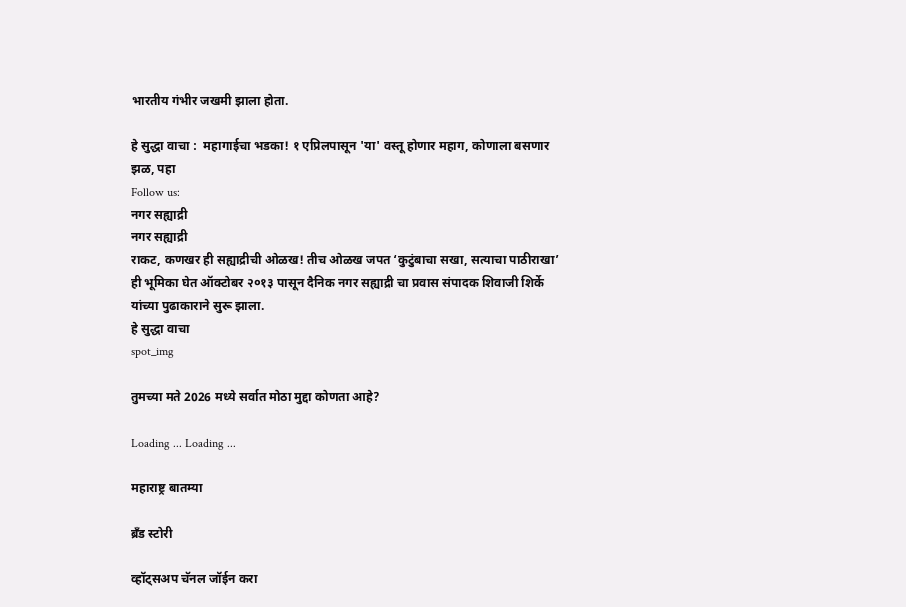भारतीय गंभीर जखमी झाला होता.

हे सुद्धा वाचा :  महागाईचा भडका! १ एप्रिलपासून 'या' वस्तू होणार महाग, कोणाला बसणार झळ, पहा
Follow us:
नगर सह्याद्री
नगर सह्याद्री
राकट, कणखर ही सह्याद्रीची ओळख! तीच ओळख जपत ‘कुटुंबाचा सखा, सत्याचा पाठीराखा’ ही भूमिका घेत ऑक्टोबर २०१३ पासून दैनिक नगर सह्याद्री चा प्रवास संपादक शिवाजी शिर्के यांच्या पुढाकाराने सुरू झाला.
हे सुद्धा वाचा
spot_img

तुमच्या मते 2026 मध्ये सर्वात मोठा मुद्दा कोणता आहे?

Loading ... Loading ...

महाराष्ट्र बातम्या

ब्रँड स्टोरी

व्हॉट्सअप चॅनल जॉईन करा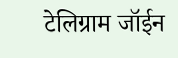टेलिग्राम जॉईन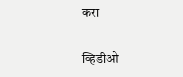करा

व्हिडीओ